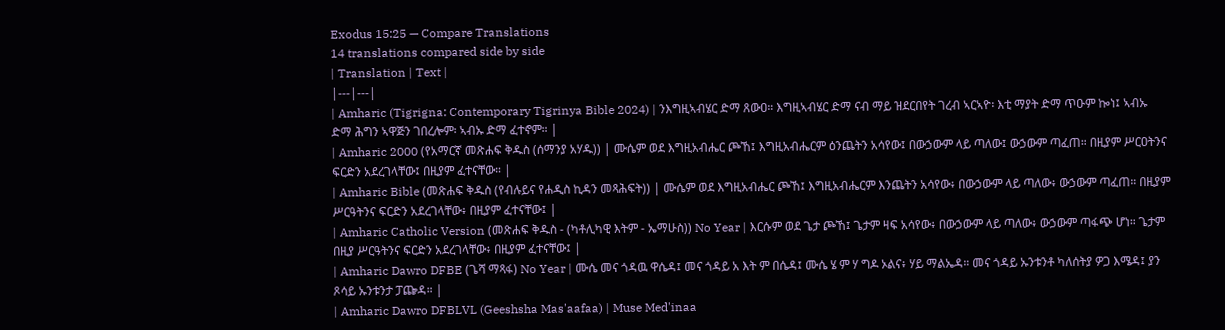Exodus 15:25 — Compare Translations
14 translations compared side by side
| Translation | Text |
|---|---|
| Amharic (Tigrigna: Contemporary Tigrinya Bible 2024) | ንእግዚኣብሄር ድማ ጸውዐ። እግዚኣብሄር ድማ ናብ ማይ ዝደርበየት ገረብ ኣርኣዮ፡ እቲ ማያት ድማ ጥዑም ኰነ፤ ኣብኡ ድማ ሕግን ኣዋጅን ገበረሎም፡ ኣብኡ ድማ ፈተኖም። |
| Amharic 2000 (የአማርኛ መጽሐፍ ቅዱስ (ሰማንያ አሃዱ)) | ሙሴም ወደ እግዚአብሔር ጮኸ፤ እግዚአብሔርም ዕንጨትን አሳየው፤ በውኃውም ላይ ጣለው፤ ውኃውም ጣፈጠ። በዚያም ሥርዐትንና ፍርድን አደረገላቸው፤ በዚያም ፈተናቸው። |
| Amharic Bible (መጽሐፍ ቅዱስ (የብሉይና የሐዲስ ኪዳን መጻሕፍት)) | ሙሴም ወደ እግዚአብሔር ጮኸ፤ እግዚአብሔርም እንጨትን አሳየው፥ በውኃውም ላይ ጣለው፥ ውኃውም ጣፈጠ። በዚያም ሥርዓትንና ፍርድን አደረገላቸው፥ በዚያም ፈተናቸው፤ |
| Amharic Catholic Version (መጽሐፍ ቅዱስ - (ካቶሊካዊ እትም - ኤማሁስ)) No Year | እርሱም ወደ ጌታ ጮኸ፤ ጌታም ዛፍ አሳየው፥ በውኃውም ላይ ጣለው፥ ውኃውም ጣፋጭ ሆነ። ጌታም በዚያ ሥርዓትንና ፍርድን አደረገላቸው፥ በዚያም ፈተናቸው፤ |
| Amharic Dawro DFBE (ጌሻ ማጻፋ) No Year | ሙሴ መና ጎዳዉ ዋሴዳ፤ መና ጎዳይ አ እት ም በሴዳ፤ ሙሴ ሄ ም ሃ ግዶ ኦልና፥ ሃይ ማልኤዳ። መና ጎዳይ ኡንቱንቶ ካለሰትያ ዎጋ እሜዳ፤ ያን ጾሳይ ኡንቱንታ ፓጬዳ። |
| Amharic Dawro DFBLVL (Geeshsha Mas'aafaa) | Muse Med'inaa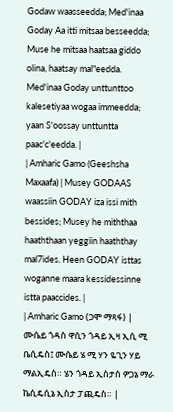Godaw waasseedda; Med'inaa Goday Aa itti mitsaa besseedda; Muse he mitsaa haatsaa giddo olina, haatsay mal"eedda. Med'inaa Goday unttunttoo kalesetiyaa wogaa immeedda; yaan S'oossay unttuntta paac'c'eedda. |
| Amharic Gamo (Geeshsha Maxaafa) | Musey GODAAS waassiin GODAY iza issi mith bessides; Musey he miththaa haaththaan yeggiin haaththay mal7ides. Heen GODAY isttas woganne maara kessidessinne istta paaccides. |
| Amharic Gamo (ጋሞ ማጻፋ) | ሙሴይ ጎዳስ ዋሲን ጎዳይ ኢዛ ኢሲ ሚ ቤሲዴስ፤ ሙሴይ ሄ ሚ ሃን ዬጊን ሃይ ማልኢዴስ። ሄን ጎዳይ ኢስታስ ዎጋኔ ማራ ኬሲዴሲኔ ኢስታ ፓጪዴስ። |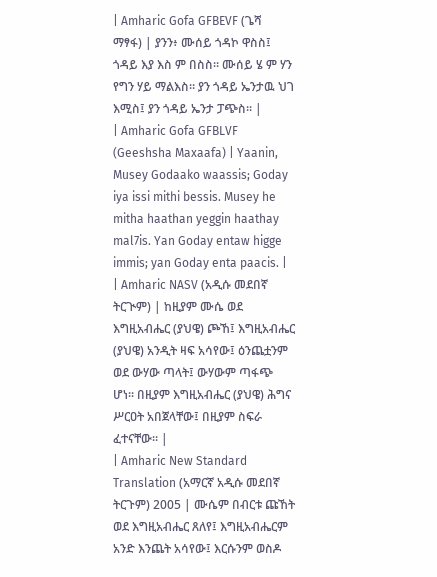| Amharic Gofa GFBEVF (ጌሻ ማፃፋ) | ያንን፥ ሙሰይ ጎዳኮ ዋስስ፤ ጎዳይ እያ እስ ም በስስ። ሙሰይ ሄ ም ሃን የግን ሃይ ማልእስ። ያን ጎዳይ ኤንታዉ ህገ እሚስ፤ ያን ጎዳይ ኤንታ ፓጭስ። |
| Amharic Gofa GFBLVF (Geeshsha Maxaafa) | Yaanin, Musey Godaako waassis; Goday iya issi mithi bessis. Musey he mitha haathan yeggin haathay mal7is. Yan Goday entaw higge immis; yan Goday enta paacis. |
| Amharic NASV (አዲሱ መደበኛ ትርጒም) | ከዚያም ሙሴ ወደ እግዚአብሔር (ያህዌ) ጮኸ፤ እግዚአብሔር (ያህዌ) አንዲት ዛፍ አሳየው፤ ዕንጨቷንም ወደ ውሃው ጣላት፤ ውሃውም ጣፋጭ ሆነ። በዚያም እግዚአብሔር (ያህዌ) ሕግና ሥርዐት አበጀላቸው፤ በዚያም ስፍራ ፈተናቸው። |
| Amharic New Standard Translation (አማርኛ አዲሱ መደበኛ ትርጉም) 2005 | ሙሴም በብርቱ ጩኸት ወደ እግዚአብሔር ጸለየ፤ እግዚአብሔርም አንድ እንጨት አሳየው፤ እርሱንም ወስዶ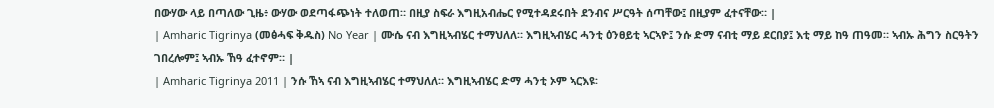በውሃው ላይ በጣለው ጊዜ፥ ውሃው ወደጣፋጭነት ተለወጠ። በዚያ ስፍራ እግዚአብሔር የሚተዳደሩበት ደንብና ሥርዓት ሰጣቸው፤ በዚያም ፈተናቸው። |
| Amharic Tigrinya (መፅሓፍ ቅዱስ) No Year | ሙሴ ናብ እግዚኣብሄር ተማህለለ። እግዚኣብሄር ሓንቲ ዕንፀይቲ ኣርኣዮ፤ ንሱ ድማ ናብቲ ማይ ደርበያ፤ እቲ ማይ ከዓ ጠዓመ። ኣብኡ ሕግን ስርዓትን ገበረሎም፤ ኣብኡ ኸዓ ፈተኖም። |
| Amharic Tigrinya 2011 | ንሱ ኸኣ ናብ እግዚኣብሄር ተማህለለ። እግዚኣብሄር ድማ ሓንቲ ኦም ኣርእዩ፡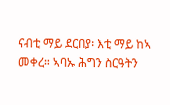ናብቲ ማይ ደርበያ፡ እቲ ማይ ከኣ መቀረ። ኣባኡ ሕግን ስርዓትን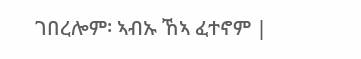ገበረሎም፡ ኣብኡ ኸኣ ፈተኖም |